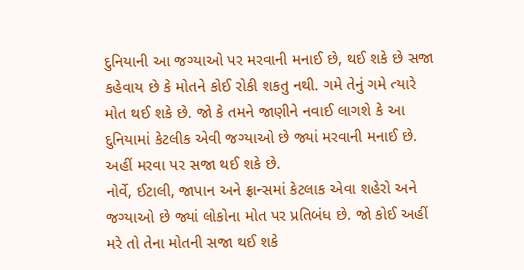દુનિયાની આ જગ્યાઓ પર મરવાની મનાઈ છે, થઈ શકે છે સજા
કહેવાય છે કે મોતને કોઈ રોકી શકતુ નથી. ગમે તેનું ગમે ત્યારે મોત થઈ શકે છે. જો કે તમને જાણીને નવાઈ લાગશે કે આ દુનિયામાં કેટલીક એવી જગ્યાઓ છે જ્યાં મરવાની મનાઈ છે. અહીં મરવા પર સજા થઈ શકે છે.
નોર્વે, ઈટાલી, જાપાન અને ફ્રાન્સમાં કેટલાક એવા શહેરો અને જગ્યાઓ છે જ્યાં લોકોના મોત પર પ્રતિબંધ છે. જો કોઈ અહીં મરે તો તેના મોતની સજા થઈ શકે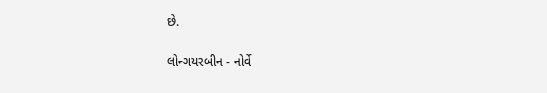છે.

લોન્ગયરબીન - નોર્વે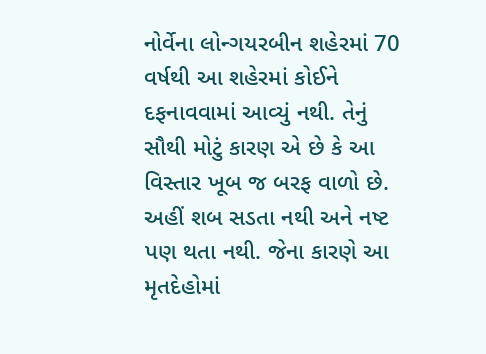નોર્વેના લોન્ગયરબીન શહેરમાં 70 વર્ષથી આ શહેરમાં કોઈને દફનાવવામાં આવ્યું નથી. તેનું સૌથી મોટું કારણ એ છે કે આ વિસ્તાર ખૂબ જ બરફ વાળો છે. અહીં શબ સડતા નથી અને નષ્ટ પણ થતા નથી. જેના કારણે આ મૃતદેહોમાં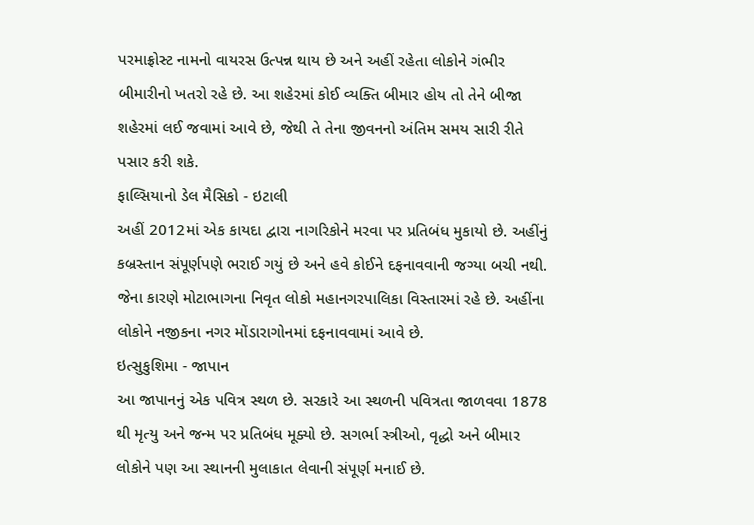પરમાફ્રોસ્ટ નામનો વાયરસ ઉત્પન્ન થાય છે અને અહીં રહેતા લોકોને ગંભીર બીમારીનો ખતરો રહે છે. આ શહેરમાં કોઈ વ્યક્તિ બીમાર હોય તો તેને બીજા શહેરમાં લઈ જવામાં આવે છે, જેથી તે તેના જીવનનો અંતિમ સમય સારી રીતે પસાર કરી શકે.
ફાલ્સિયાનો ડેલ મૈસિકો - ઇટાલી
અહીં 2012માં એક કાયદા દ્વારા નાગરિકોને મરવા પર પ્રતિબંધ મુકાયો છે. અહીંનું કબ્રસ્તાન સંપૂર્ણપણે ભરાઈ ગયું છે અને હવે કોઈને દફનાવવાની જગ્યા બચી નથી. જેના કારણે મોટાભાગના નિવૃત લોકો મહાનગરપાલિકા વિસ્તારમાં રહે છે. અહીંના લોકોને નજીકના નગર મોંડારાગોનમાં દફનાવવામાં આવે છે.
ઇત્સુકુશિમા - જાપાન
આ જાપાનનું એક પવિત્ર સ્થળ છે. સરકારે આ સ્થળની પવિત્રતા જાળવવા 1878 થી મૃત્યુ અને જન્મ પર પ્રતિબંધ મૂક્યો છે. સગર્ભા સ્ત્રીઓ, વૃદ્ધો અને બીમાર લોકોને પણ આ સ્થાનની મુલાકાત લેવાની સંપૂર્ણ મનાઈ છે.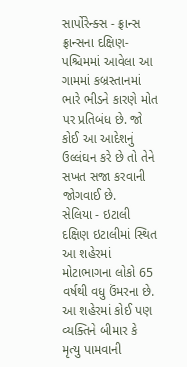સાર્પોરેન્ક્સ - ફ્રાન્સ
ફ્રાન્સના દક્ષિણ-પશ્ચિમમાં આવેલા આ ગામમાં કબ્રસ્તાનમાં ભારે ભીડને કારણે મોત પર પ્રતિબંધ છે. જો કોઈ આ આદેશનું ઉલ્લંઘન કરે છે તો તેને સખત સજા કરવાની જોગવાઈ છે.
સેલિયા - ઇટાલી
દક્ષિણ ઇટાલીમાં સ્થિત આ શહેરમાં મોટાભાગના લોકો 65 વર્ષથી વધુ ઉંમરના છે. આ શહેરમાં કોઈ પણ વ્યક્તિને બીમાર કે મૃત્યુ પામવાની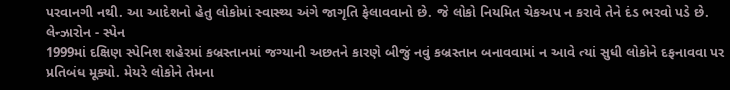પરવાનગી નથી. આ આદેશનો હેતુ લોકોમાં સ્વાસ્થ્ય અંગે જાગૃતિ ફેલાવવાનો છે. જે લોકો નિયમિત ચેકઅપ ન કરાવે તેને દંડ ભરવો પડે છે.
લેન્ઝારોન - સ્પેન
1999માં દક્ષિણ સ્પેનિશ શહેરમાં કબ્રસ્તાનમાં જગ્યાની અછતને કારણે બીજું નવું કબ્રસ્તાન બનાવવામાં ન આવે ત્યાં સુધી લોકોને દફનાવવા પર પ્રતિબંધ મૂક્યો. મેયરે લોકોને તેમના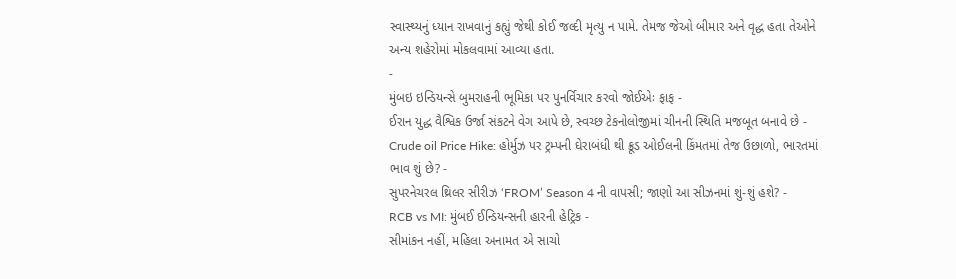સ્વાસ્થ્યનું ધ્યાન રાખવાનું કહ્યું જેથી કોઈ જલ્દી મૃત્યુ ન પામે. તેમજ જેઓ બીમાર અને વૃદ્ધ હતા તેઓને અન્ય શહેરોમાં મોકલવામાં આવ્યા હતા.
-
મુંબઇ ઇન્ડિયન્સે બુમરાહની ભૂમિકા પર પુનર્વિચાર કરવો જોઈએઃ ફાફ -
ઈરાન યુદ્ધ વૈશ્વિક ઉર્જા સંકટને વેગ આપે છે, સ્વચ્છ ટેકનોલોજીમાં ચીનની સ્થિતિ મજબૂત બનાવે છે -
Crude oil Price Hike: હોર્મુઝ પર ટ્રમ્પની ઘેરાબંધી થી ક્રૂડ ઓઈલની કિંમતમાં તેજ ઉછાળો, ભારતમાં ભાવ શું છે? -
સુપરનેચરલ થ્રિલર સીરીઝ ‘FROM’ Season 4 ની વાપસી; જાણો આ સીઝનમાં શું-શું હશે? -
RCB vs MI: મુંબઈ ઈન્ડિયન્સની હારની હેટ્રિક -
સીમાંકન નહીં, મહિલા અનામત એ સાચો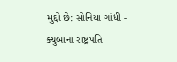મુદ્દો છે: સોનિયા ગાંધી -
ક્યુબાના રાષ્ટ્રપતિ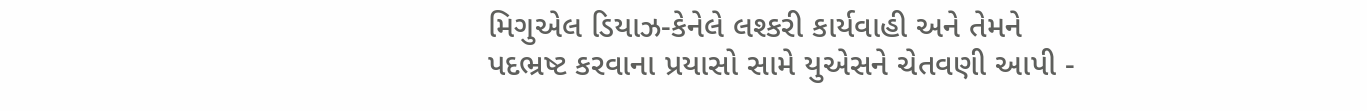મિગુએલ ડિયાઝ-કેનેલે લશ્કરી કાર્યવાહી અને તેમને પદભ્રષ્ટ કરવાના પ્રયાસો સામે યુએસને ચેતવણી આપી -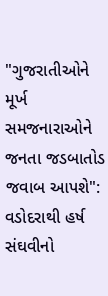"ગુજરાતીઓને મૂર્ખ સમજનારાઓને જનતા જડબાતોડ જવાબ આપશે": વડોદરાથી હર્ષ સંઘવીનો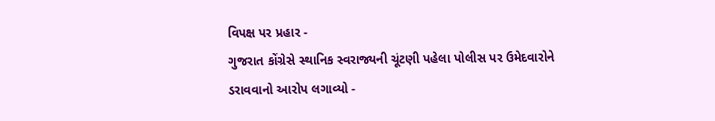વિપક્ષ પર પ્રહાર -
ગુજરાત કોંગ્રેસે સ્થાનિક સ્વરાજ્યની ચૂંટણી પહેલા પોલીસ પર ઉમેદવારોને ડરાવવાનો આરોપ લગાવ્યો -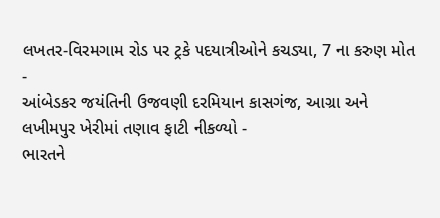લખતર-વિરમગામ રોડ પર ટ્રકે પદયાત્રીઓને કચડ્યા, 7 ના કરુણ મોત -
આંબેડકર જયંતિની ઉજવણી દરમિયાન કાસગંજ, આગ્રા અને લખીમપુર ખેરીમાં તણાવ ફાટી નીકળ્યો -
ભારતને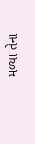મળ્યા તેના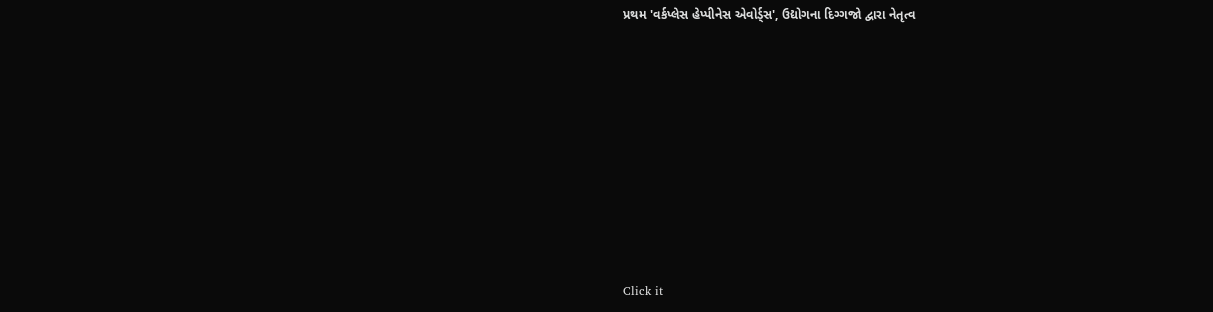પ્રથમ 'વર્કપ્લેસ હેપ્પીનેસ એવોર્ડ્સ', ઉદ્યોગના દિગ્ગજો દ્વારા નેતૃત્વ









Click it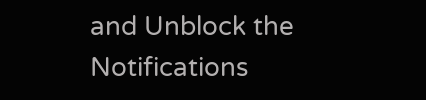and Unblock the Notifications